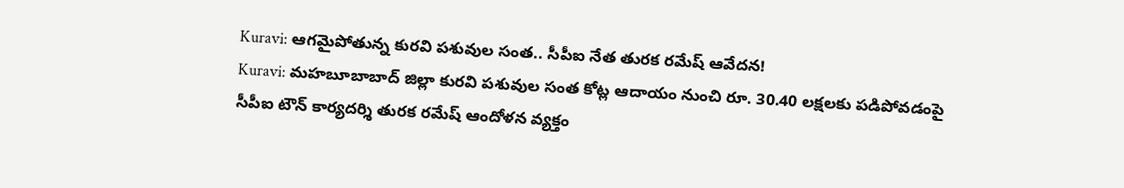Kuravi: ఆగమైపోతున్న కురవి పశువుల సంత.. సీపీఐ నేత తురక రమేష్ ఆవేదన!
Kuravi: మహబూబాబాద్ జిల్లా కురవి పశువుల సంత కోట్ల ఆదాయం నుంచి రూ. 30.40 లక్షలకు పడిపోవడంపై సీపీఐ టౌన్ కార్యదర్శి తురక రమేష్ ఆందోళన వ్యక్తం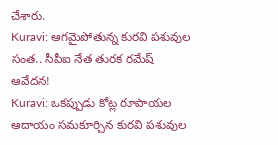చేశారు.
Kuravi: ఆగమైపోతున్న కురవి పశువుల సంత.. సీపీఐ నేత తురక రమేష్ ఆవేదన!
Kuravi: ఒకప్పుడు కోట్ల రూపాయల ఆదాయం సమకూర్చిన కురవి పశువుల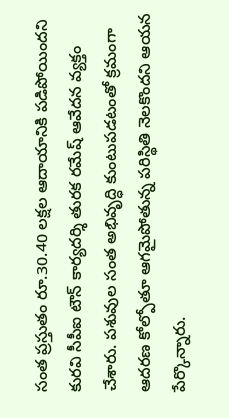సంత ప్రస్తుతం రూ.30.40 లక్షల ఆదాయానికి పడిపోయిందని కురవి సీపీఐ టౌన్ కార్యదర్శి తురక రమేష్ ఆవేదన వ్యక్తం చేశారు. పశువుల సంత అభివృద్ధి కుంటుపడటంతో క్రమంగా ఆదరణ కోల్పోతూ ఆగమైపోతున్న పరిస్థితి నెలకొందని ఆయన పేర్కొన్నారు.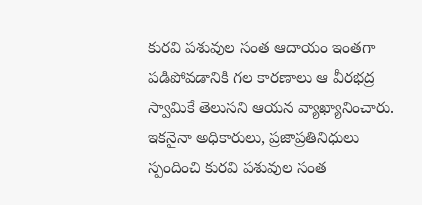కురవి పశువుల సంత ఆదాయం ఇంతగా పడిపోవడానికి గల కారణాలు ఆ వీరభద్ర స్వామికే తెలుసని ఆయన వ్యాఖ్యానించారు. ఇకనైనా అధికారులు, ప్రజాప్రతినిధులు స్పందించి కురవి పశువుల సంత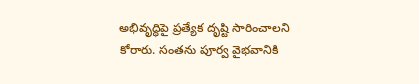అభివృద్ధిపై ప్రత్యేక దృష్టి సారించాలని కోరారు. సంతను పూర్వ వైభవానికి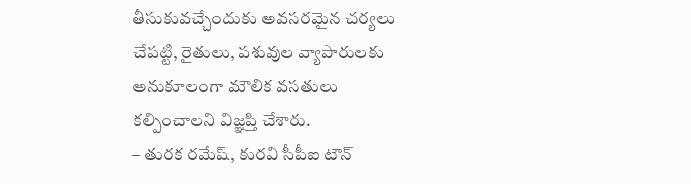తీసుకువచ్చేందుకు అవసరమైన చర్యలు చేపట్టి, రైతులు, పశువుల వ్యాపారులకు అనుకూలంగా మౌలిక వసతులు కల్పించాలని విజ్ఞప్తి చేశారు.
– తురక రమేష్, కురవి సీపీఐ టౌన్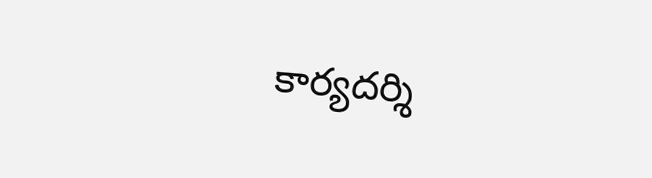కార్యదర్శి